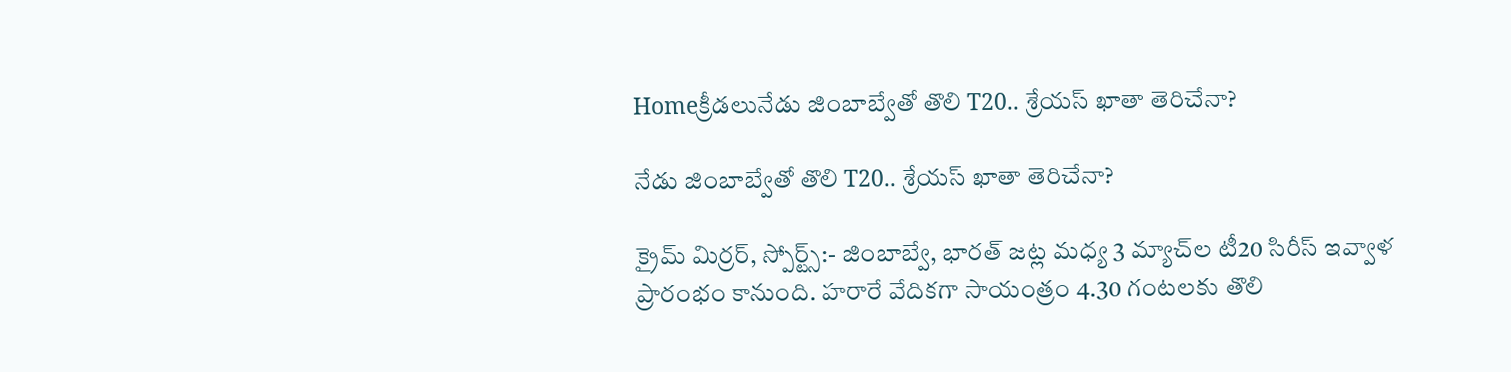Homeక్రీడలునేడు జింబాబ్వేతో తొలి T20.. శ్రేయస్ ఖాతా తెరిచేనా?

నేడు జింబాబ్వేతో తొలి T20.. శ్రేయస్ ఖాతా తెరిచేనా?

క్రైమ్ మిర్రర్, స్పోర్ట్స్:- జింబాబ్వే, భారత్ జట్ల మధ్య 3 మ్యాచ్‌ల టీ20 సిరీస్ ఇవ్వాళ ప్రారంభం కానుంది. హరారే వేదికగా సాయంత్రం 4.30 గంటలకు తొలి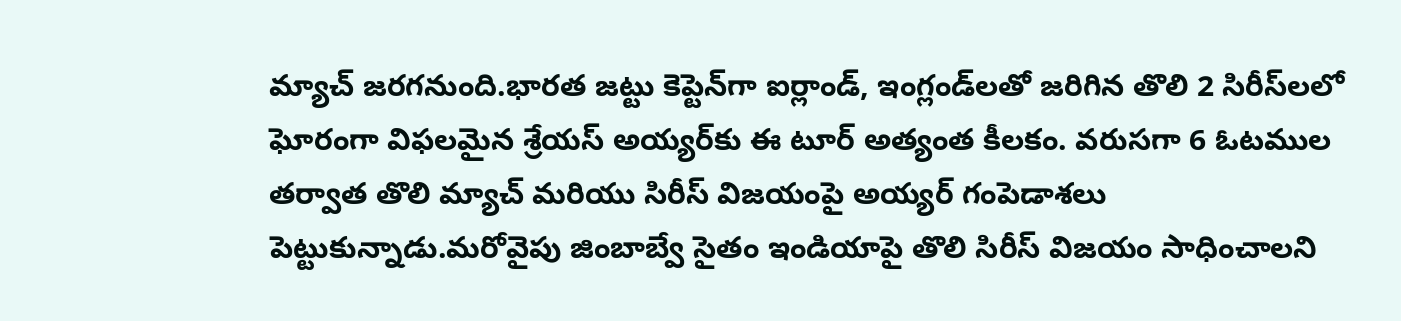మ్యాచ్ జరగనుంది.భారత జట్టు కెప్టెన్‌గా ఐర్లాండ్, ఇంగ్లండ్‌లతో జరిగిన తొలి 2 సిరీస్‌లలో ఘోరంగా విఫలమైన శ్రేయస్ అయ్యర్‌కు ఈ టూర్ అత్యంత కీలకం. వరుసగా 6 ఓటముల తర్వాత తొలి మ్యాచ్ మరియు సిరీస్ విజయంపై అయ్యర్ గంపెడాశలు పెట్టుకున్నాడు.మరోవైపు జింబాబ్వే సైతం ఇండియాపై తొలి సిరీస్ విజయం సాధించాలని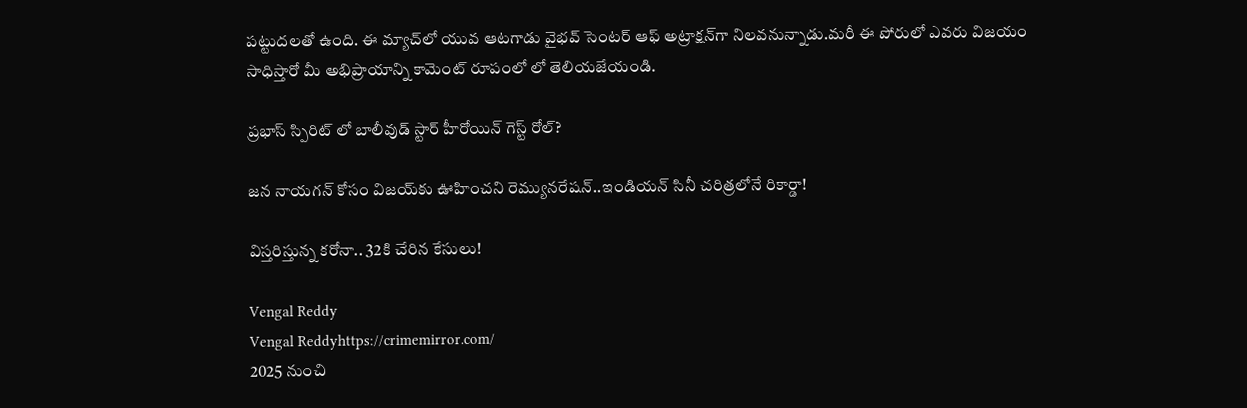పట్టుదలతో ఉంది. ఈ మ్యాచ్‌లో యువ ఆటగాడు వైభవ్ సెంటర్ ఆఫ్ అట్రాక్షన్‌గా నిలవనున్నాడు.మరీ ఈ పోరులో ఎవరు విజయం సాధిస్తారో మీ అభిప్రాయాన్ని కామెంట్ రూపంలో లో తెలియజేయండి.

ప్రభాస్ స్పిరిట్ లో బాలీవుడ్ స్టార్ హీరోయిన్ గెస్ట్ రోల్?

జన నాయగన్ కోసం విజయ్‌కు ఊహించని రెమ్యునరేషన్..ఇండియన్ సినీ చరిత్రలోనే రికార్డా!

విస్తరిస్తున్న కరోనా.. 32కి చేరిన కేసులు!

Vengal Reddy
Vengal Reddyhttps://crimemirror.com/
2025 నుంచి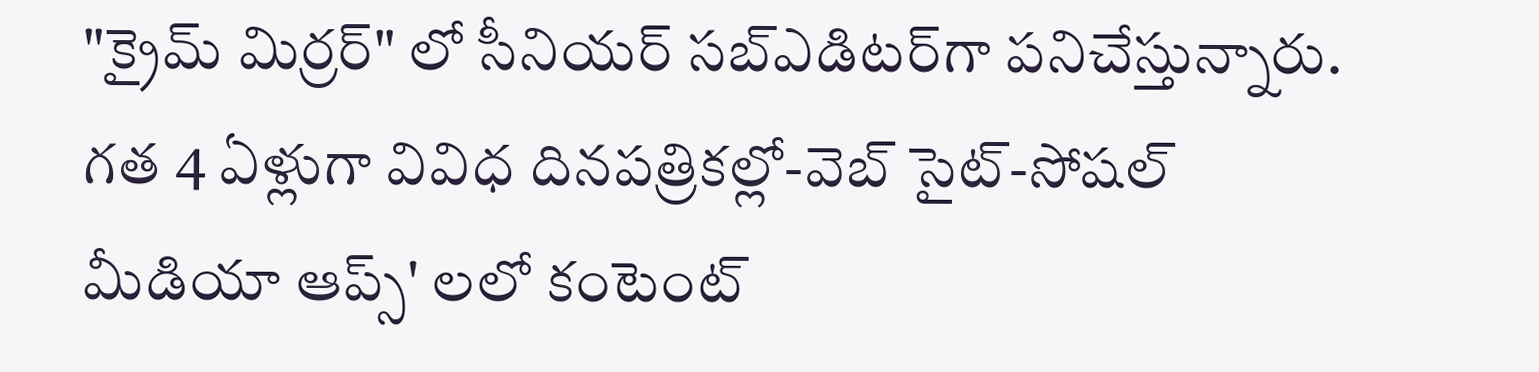"క్రైమ్ మిర్రర్" లో సీనియర్ సబ్‌ఎడిటర్‌గా పనిచేస్తున్నారు. గత 4 ఏళ్లుగా వివిధ దినపత్రికల్లో-వెబ్ సైట్-సోషల్ మీడియా ఆప్స్' లలో కంటెంట్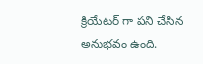క్రియేటర్ గా పని చేసిన అనుభవం ఉంది.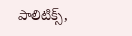పాలిటిక్స్‌,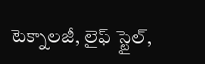టెక్నాలజీ, లైఫ్‌ స్టైల్‌,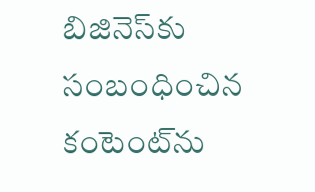బిజినెస్‌కు సంబంధించిన కంటెంట్‌ను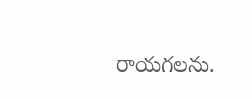రాయగలను.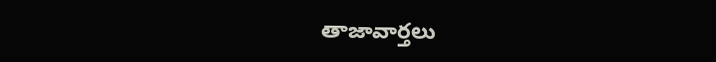తాజావార్తలు